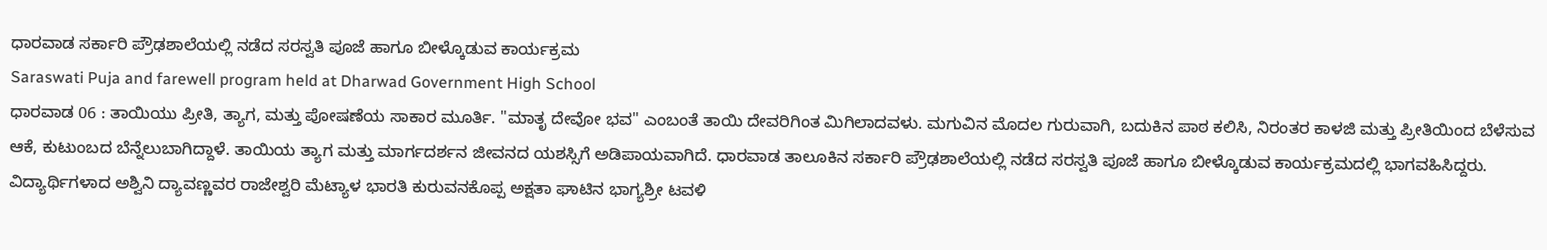ಧಾರವಾಡ ಸರ್ಕಾರಿ ಪ್ರೌಢಶಾಲೆಯಲ್ಲಿ ನಡೆದ ಸರಸ್ವತಿ ಪೂಜೆ ಹಾಗೂ ಬೀಳ್ಕೊಡುವ ಕಾರ್ಯಕ್ರಮ
Saraswati Puja and farewell program held at Dharwad Government High School
ಧಾರವಾಡ 06 : ತಾಯಿಯು ಪ್ರೀತಿ, ತ್ಯಾಗ, ಮತ್ತು ಪೋಷಣೆಯ ಸಾಕಾರ ಮೂರ್ತಿ. "ಮಾತೃ ದೇವೋ ಭವ" ಎಂಬಂತೆ ತಾಯಿ ದೇವರಿಗಿಂತ ಮಿಗಿಲಾದವಳು. ಮಗುವಿನ ಮೊದಲ ಗುರುವಾಗಿ, ಬದುಕಿನ ಪಾಠ ಕಲಿಸಿ, ನಿರಂತರ ಕಾಳಜಿ ಮತ್ತು ಪ್ರೀತಿಯಿಂದ ಬೆಳೆಸುವ ಆಕೆ, ಕುಟುಂಬದ ಬೆನ್ನೆಲುಬಾಗಿದ್ದಾಳೆ. ತಾಯಿಯ ತ್ಯಾಗ ಮತ್ತು ಮಾರ್ಗದರ್ಶನ ಜೀವನದ ಯಶಸ್ಸಿಗೆ ಅಡಿಪಾಯವಾಗಿದೆ. ಧಾರವಾಡ ತಾಲೂಕಿನ ಸರ್ಕಾರಿ ಪ್ರೌಢಶಾಲೆಯಲ್ಲಿ ನಡೆದ ಸರಸ್ವತಿ ಪೂಜೆ ಹಾಗೂ ಬೀಳ್ಕೊಡುವ ಕಾರ್ಯಕ್ರಮದಲ್ಲಿ ಭಾಗವಹಿಸಿದ್ದರು. ವಿದ್ಯಾರ್ಥಿಗಳಾದ ಅಶ್ವಿನಿ ದ್ಯಾವಣ್ಣವರ ರಾಜೇಶ್ವರಿ ಮೆಟ್ಯಾಳ ಭಾರತಿ ಕುರುವನಕೊಪ್ಪ ಅಕ್ಷತಾ ಘಾಟಿನ ಭಾಗ್ಯಶ್ರೀ ಟವಳಿ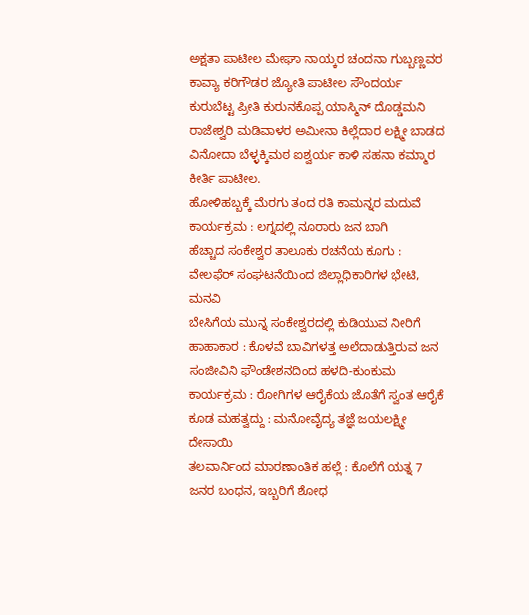ಅಕ್ಷತಾ ಪಾಟೀಲ ಮೇಘಾ ನಾಯ್ಕರ ಚಂದನಾ ಗುಬ್ಬಣ್ಣವರ ಕಾವ್ಯಾ ಕರಿಗೌಡರ ಜ್ಯೋತಿ ಪಾಟೀಲ ಸೌಂದರ್ಯ ಕುರುಬೆಟ್ಟ ಪ್ರೀತಿ ಕುರುನಕೊಪ್ಪ ಯಾಸ್ಮಿನ್ ದೊಡ್ಡಮನಿ ರಾಜೇಶ್ವರಿ ಮಡಿವಾಳರ ಅಮೀನಾ ಕಿಲ್ಲೆದಾರ ಲಕ್ಷ್ಮೀ ಬಾಡದ ವಿನೋದಾ ಬೆಳ್ಳಕ್ಕಿಮಠ ಐಶ್ವರ್ಯ ಕಾಳಿ ಸಹನಾ ಕಮ್ಮಾರ ಕೀರ್ತಿ ಪಾಟೀಲ.
ಹೋಳಿಹಬ್ಬಕ್ಕೆ ಮೆರಗು ತಂದ ರತಿ ಕಾಮನ್ನರ ಮದುವೆ ಕಾರ್ಯಕ್ರಮ : ಲಗ್ನದಲ್ಲಿ ನೂರಾರು ಜನ ಬಾಗಿ
ಹೆಚ್ಚಾದ ಸಂಕೇಶ್ವರ ತಾಲೂಕು ರಚನೆಯ ಕೂಗು : ವೇಲಫೆರ್ ಸಂಘಟನೆಯಿಂದ ಜಿಲ್ಲಾಧಿಕಾರಿಗಳ ಭೇಟಿ, ಮನವಿ
ಬೇಸಿಗೆಯ ಮುನ್ನ ಸಂಕೇಶ್ವರದಲ್ಲಿ ಕುಡಿಯುವ ನೀರಿಗೆ ಹಾಹಾಕಾರ : ಕೊಳವೆ ಬಾವಿಗಳತ್ತ ಅಲೆದಾಡುತ್ತಿರುವ ಜನ
ಸಂಜೀವಿನಿ ಫೌಂಡೇಶನದಿಂದ ಹಳದಿ-ಕುಂಕುಮ ಕಾರ್ಯಕ್ರಮ : ರೋಗಿಗಳ ಆರೈಕೆಯ ಜೊತೆಗೆ ಸ್ವಂತ ಆರೈಕೆ ಕೂಡ ಮಹತ್ವದ್ದು : ಮನೋವೈದ್ಯ ತಜ್ಞೆ ಜಯಲಕ್ಷ್ಮೀ ದೇಸಾಯಿ
ತಲವಾರ್ನಿಂದ ಮಾರಣಾಂತಿಕ ಹಲ್ಲೆ : ಕೊಲೆಗೆ ಯತ್ನ 7 ಜನರ ಬಂಧನ, ಇಬ್ಬರಿಗೆ ಶೋಧ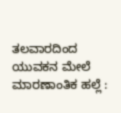ತಲವಾರದಿಂದ ಯುವಕನ ಮೇಲೆ ಮಾರಣಾಂತಿಕ ಹಲ್ಲೆ :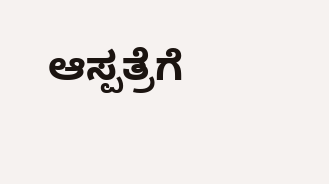ಆಸ್ಪತ್ರೆಗೆ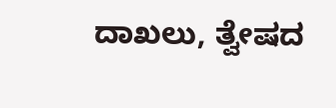ದಾಖಲು, ತ್ವೇಷದ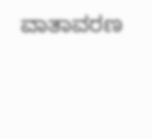ವಾತಾವರಣ